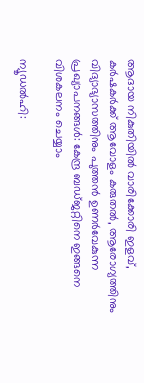ആദായ നികുതിയില്‍ വാരിക്കോരി ഇളവ്, കര്‍ഷകര്‍ക്ക് ആവോളം കരുതല്‍, ആരോഗ്യത്തിനും വിദ്യാഭ്യാസത്തിനും പുത്തന്‍ ഉണര്‍വേകുന്ന പ്രഖ്യാപനങ്ങള്‍: കേന്ദ്ര ബഡ്‌ജറ്റിനെ ഇങ്ങനെ വിശകലനം ചെയ്യാം

ന്യൂഡല്‍ഹി: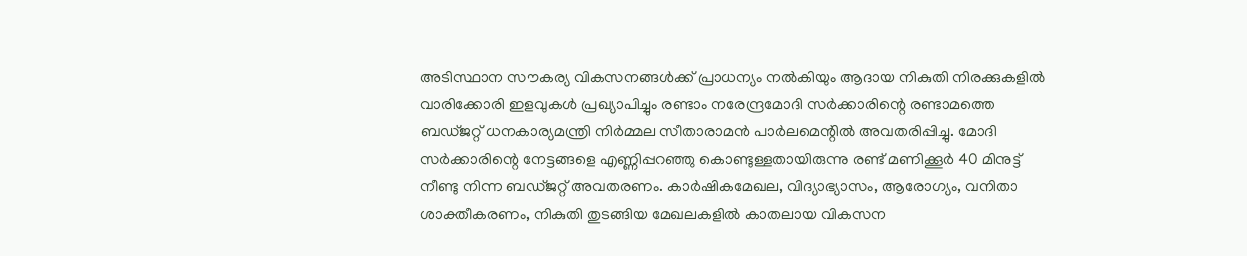അടിസ്ഥാന സൗകര്യ വികസനങ്ങള്‍ക്ക് പ്രാധന്യം നല്‍കിയും ആദായ നികുതി നിരക്കുകളില്‍ വാരിക്കോരി ഇളവുകള്‍ പ്രഖ്യാപിച്ചും രണ്ടാം നരേന്ദ്രമോദി സര്‍ക്കാരിന്റെ രണ്ടാമത്തെ ബഡ്‌ജറ്റ് ധനകാര്യമന്ത്രി നിര്‍മ്മല സീതാരാമന്‍ പാര്‍ലമെന്റില്‍ അവതരിപ്പിച്ചു. മോദി സര്‍ക്കാരിന്റെ നേട്ടങ്ങളെ എണ്ണിപ്പറഞ്ഞു കൊണ്ടുള്ളതായിരുന്നു രണ്ട് മണിക്കൂര്‍ 40 മിനുട്ട് നീണ്ടു നിന്ന ബഡ്‌ജറ്റ് അവതരണം. കാര്‍ഷികമേഖല, വിദ്യാഭ്യാസം, ആരോഗ്യം, വനിതാ ശാക്തീകരണം, നികുതി തുടങ്ങിയ മേഖലകളില്‍ കാതലായ വികസന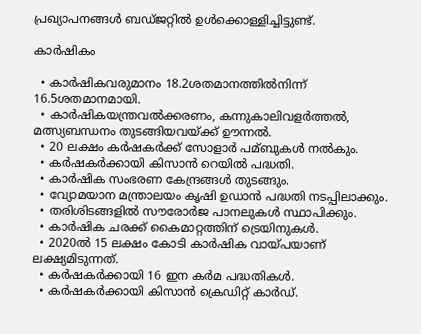പ്രഖ്യാപനങ്ങള്‍ ബഡ്‌ജറ്റില്‍ ഉള്‍ക്കൊള്ളിച്ചിട്ടുണ്ട്.

കാര്‍ഷികം

  • കാര്‍ഷികവരുമാനം 18.2ശതമാനത്തില്‍നിന്ന് 16.5ശതമാനമായി.
  • കാര്‍ഷികയന്ത്രവല്‍ക്കരണം, കന്നുകാലിവളര്‍ത്തല്‍, മത്സ്യബന്ധനം തുടങ്ങിയവയ്ക്ക് ഊന്നല്‍.
  • 20 ലക്ഷം കര്‍ഷകര്‍ക്ക് സോളാര്‍ പമ്ബുകള്‍ നല്‍കും.
  • കര്‍ഷകര്‍ക്കായി കിസാന്‍ റെയില്‍ പദ്ധതി.
  • കാര്‍ഷിക സംഭരണ കേന്ദ്രങ്ങള്‍ തുടങ്ങും.
  • വ്യോമയാന മന്ത്രാലയം കൃഷി ഉഡാന്‍ പദ്ധതി നടപ്പിലാക്കും.
  • തരിശിടങ്ങളില്‍ സൗരോര്‍ജ പാനലുകള്‍ സ്ഥാപിക്കും.
  • കാര്‍ഷിക ചരക്ക് കൈമാറ്റത്തിന് ട്രെയിനുകള്‍.
  • 2020ല്‍ 15 ലക്ഷം കോടി കാര്‍ഷിക വായ്പയാണ് ലക്ഷ്യമിടുന്നത്.
  • കര്‍ഷകര്‍ക്കായി 16 ഇന കര്‍മ പദ്ധതികള്‍.
  • കര്‍ഷകര്‍ക്കായി കിസാന്‍ ക്രെഡിറ്റ് കാര്‍ഡ്.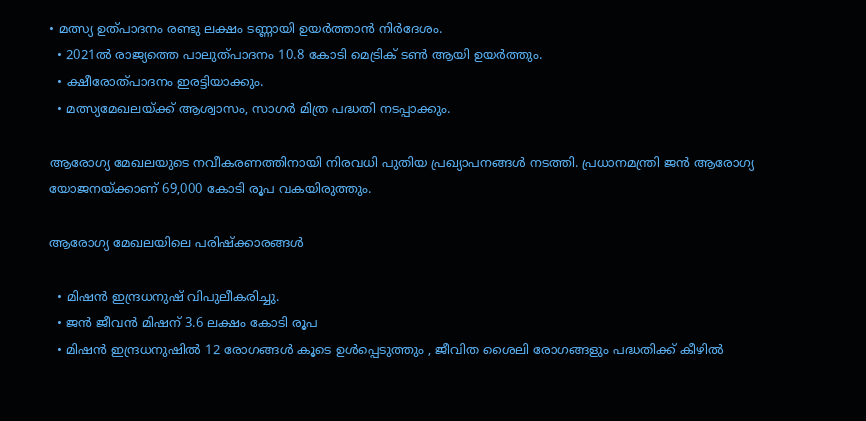• മത്സ്യ ഉത്പാദനം രണ്ടു ലക്ഷം ടണ്ണായി ഉയര്‍ത്താന്‍ നിര്‍ദേശം.
  • 2021ല്‍ രാജ്യത്തെ പാലുത്പാദനം 10.8 കോടി മെട്രിക് ടണ്‍ ആയി ഉയര്‍ത്തും.
  • ക്ഷീരോത്പാദനം ഇരട്ടിയാക്കും.
  • മത്സ്യമേഖലയ്ക്ക് ആശ്വാസം, സാഗര്‍ മിത്ര പദ്ധതി നടപ്പാക്കും.

ആരോഗ്യ മേഖലയുടെ നവീകരണത്തിനായി നിരവധി പുതിയ പ്രഖ്യാപനങ്ങള്‍ നടത്തി. പ്രധാനമന്ത്രി ജന്‍ ആരോഗ്യ യോജനയ്ക്കാണ് 69,000 കോടി രൂപ വകയിരുത്തും.

ആരോഗ്യ മേഖലയിലെ പരിഷ്ക്കാരങ്ങള്‍

  • മിഷന്‍ ഇന്ദ്രധനുഷ് വിപുലീകരിച്ചു.
  • ജന്‍ ജീവന്‍ മിഷന് 3.6 ലക്ഷം കോടി രൂപ
  • മിഷന്‍ ഇന്ദ്രധനുഷില്‍ 12 രോഗങ്ങള്‍ കൂടെ ഉള്‍പ്പെടുത്തും , ജീവിത ശൈലി രോഗങ്ങളും പദ്ധതിക്ക് കീഴില്‍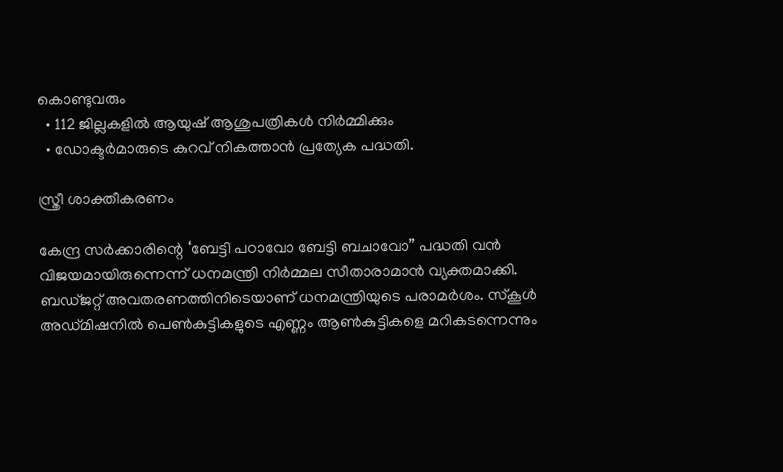കൊണ്ടുവരും
  • 112 ജില്ലകളില്‍ ആയുഷ് ആശുപത്രികള്‍ നിര്‍മ്മിക്കും
  • ഡോക്ടര്‍മാരുടെ കുറവ് നികത്താന്‍ പ്രത്യേക പദ്ധതി.

സ്ത്രീ ശാക്തീകരണം

കേന്ദ്ര സര്‍ക്കാരിന്റെ ‘ബേട്ടി പഠാവോ ബേട്ടി ബചാവോ” പദ്ധതി വന്‍ വിജയമായിരുന്നെന്ന് ധനമന്ത്രി നിര്‍മ്മല സീതാരാമാന്‍ വ്യക്തമാക്കി. ബ‌ഡ്‌ജറ്റ് അവതരണത്തിനിടെയാണ് ധനമന്ത്രിയുടെ പരാമ‍ര്‍ശം. സ്‌കൂള്‍ അഡ്മിഷനില്‍ പെണ്‍കുട്ടികളുടെ എണ്ണം ആണ്‍കുട്ടികളെ മറികടന്നെന്നും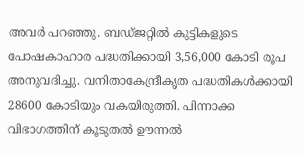അവര്‍ പറഞ്ഞു. ബഡ്‌ജറ്റില്‍ കുട്ടികളുടെ പോഷകാഹാര പദ്ധതിക്കായി 3,56,000 കോടി രൂപ അനുവദിച്ചു. വനിതാകേന്ദ്രീകൃത പദ്ധതികള്‍ക്കായി 28600 കോടിയും വകയിരുത്തി. പിന്നാക്ക വിഭാഗത്തിന് കൂടുതല്‍ ഊന്നല്‍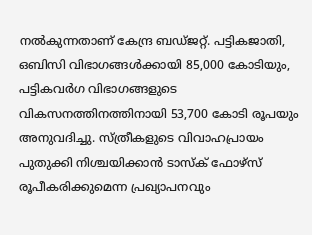നല്‍കുന്നതാണ് കേന്ദ്ര ബഡ്ജറ്റ്. പട്ടികജാതി, ഒബിസി വിഭാഗങ്ങള്‍ക്കായി 85,000 കോടിയും, പട്ടികവര്‍ഗ വിഭാഗങ്ങളുടെ വികസനത്തിനത്തിനായി 53,700 കോടി രൂപയും അനുവദിച്ചു. സ്ത്രീകളുടെ വിവാഹപ്രായം പുതുക്കി നിശ്ചയിക്കാന്‍ ടാസ്‌ക് ഫോഴ്‌സ് രൂപീകരിക്കുമെന്ന പ്രഖ്യാപനവും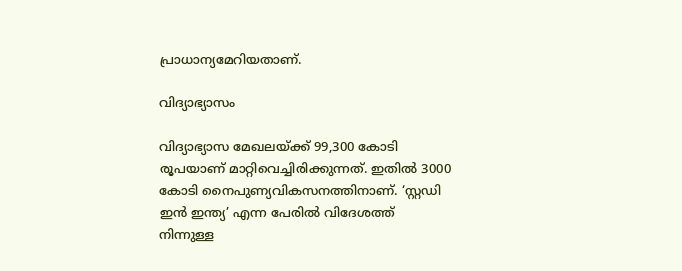പ്രാധാന്യമേറിയതാണ്.

വിദ്യാഭ്യാസം

വിദ്യാഭ്യാസ മേഖലയ്ക്ക് 99,300 കോടി രൂപയാണ് മാറ്റിവെച്ചിരിക്കുന്നത്. ഇതില്‍ 3000 കോടി നൈപുണ്യവികസനത്തിനാണ്. ‘സ്റ്റഡി ഇന്‍ ഇന്ത്യ’ എന്ന പേരില്‍ വിദേശത്ത് നിന്നുള്ള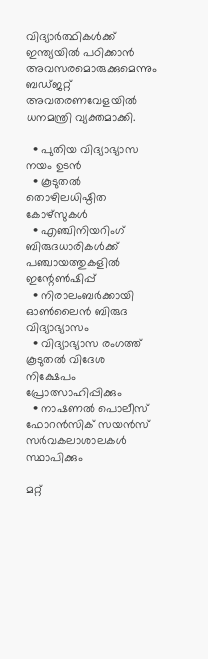വിദ്യാര്‍ത്ഥികള്‍ക്ക് ഇന്ത്യയില്‍ പഠിക്കാന്‍ അവസരമൊരുക്കുമെന്നും ബഡ്‌ജറ്റ് അവതരണവേളയില്‍ ധനമന്ത്രി വ്യക്തമാക്കി.

  • പുതിയ വിദ്യാഭ്യാസ നയം ഉടന്‍
  • കൂടുതല്‍ തൊഴിലധിഷ്ഠിത കോഴ്സുകള്‍
  • എഞ്ചിനിയറിംഗ് ബിരുദധാരികള്‍ക്ക് പഞ്ചായത്തുകളില്‍ ഇന്റേണ്‍ഷിപ്പ്
  • നിരാലംബര്‍ക്കായി ഓണ്‍ലൈന്‍ ബിരുദ വിദ്യാഭ്യാസം
  • വിദ്യാഭ്യാസ രംഗത്ത് കൂടുതല്‍ വിദേശ നിക്ഷേപം പ്രോത്സാഹിപ്പിക്കും
  • നാഷണല്‍ പൊലീസ് ഫോറന്‍സിക് സയന്‍സ് സര്‍വകലാശാലകള്‍ സ്ഥാപിക്കും

മറ്റ്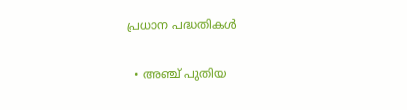പ്രധാന പദ്ധതികള്‍

  • അഞ്ച് പുതിയ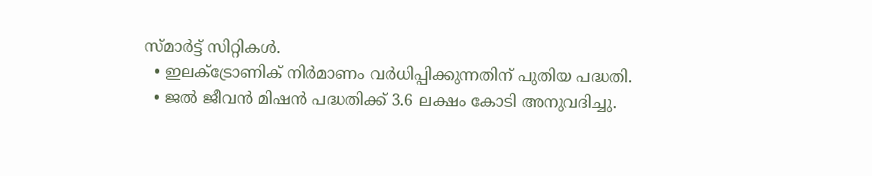സ്മാര്‍ട്ട് സിറ്റികള്‍.
  • ഇലക്‌ട്രോണിക് നിര്‍മാണം വര്‍ധിപ്പിക്കുന്നതിന് പുതിയ പദ്ധതി.
  • ജല്‍ ജീവന്‍ മിഷന്‍ പദ്ധതിക്ക് 3.6 ലക്ഷം കോടി അനുവദിച്ചു.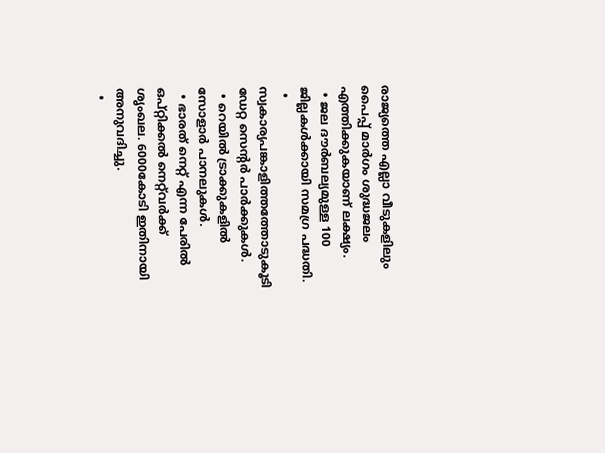രാജ്യത്തെ എല്ലാ വീടുകളിലും പൈപ്പ് മാര്‍ഗം ശുദ്ധജലം എത്തിക്കുകയാണ് ലക്ഷ്യം.
  • ജല ദൗര്‍ബല്യമുള്ള 100 ജില്ലകള്‍ക്കായി സമഗ്ര പദ്ധതി.
  • സ്വകാര്യപങ്കാളിത്തത്തോടുകൂടി ഡേറ്റ സെന്റര്‍ പാര്‍ക്കുകള്‍.
  • റെയില്‍ ട്രാക്കുകളില്‍ സോളാര്‍ പാനലുകള്‍.
  • ഭാരത് നെറ്റ് എന്ന പേരില്‍ ഒപ്‌റ്റിക്കല്‍ നെറ്റ്‌വര്‍ക്ക് ശൃംഖല. 6000കോടി ഇതിനായി അനുവദിച്ചു.
  •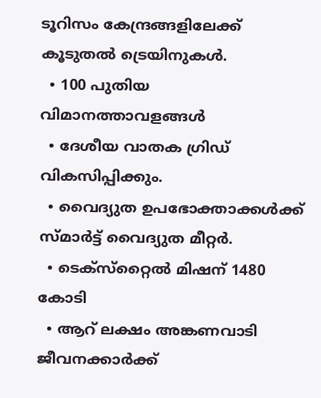ടൂറിസം കേന്ദ്രങ്ങളിലേക്ക് കൂടുതല്‍ ട്രെയിനുകള്‍.
  • 100 പുതിയ വിമാനത്താവളങ്ങള്‍
  • ദേശീയ വാതക ഗ്രിഡ് വികസിപ്പിക്കും.
  • വൈദ്യുത ഉപഭോക്താക്കള്‍ക്ക് സ്മാര്‍ട്ട് വൈദ്യുത മീറ്റര്‍.
  • ടെക്‌സ്‌റ്റൈല്‍ മിഷന് 1480 കോടി
  • ആറ് ലക്ഷം അങ്കണവാടി ജീവനക്കാര്‍ക്ക്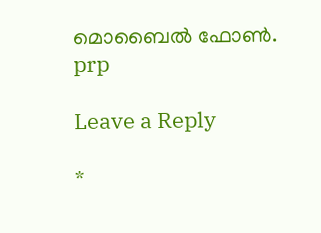മൊബൈല്‍ ഫോണ്‍.
prp

Leave a Reply

*